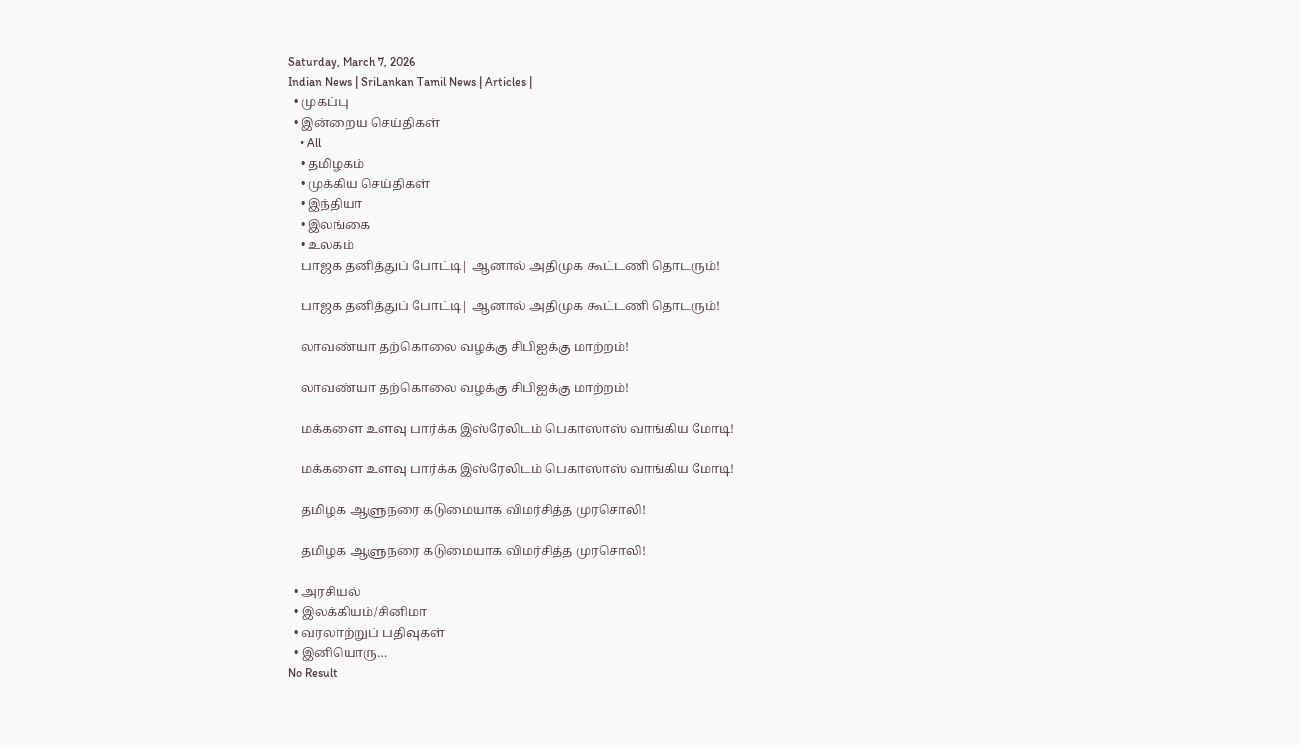Saturday, March 7, 2026
Indian News | SriLankan Tamil News | Articles |
  • முகப்பு
  • இன்றைய செய்திகள்
    • All
    • தமிழகம்
    • முக்கிய செய்திகள்
    • இந்தியா
    • இலங்கை
    • உலகம்
    பாஜக தனித்துப் போட்டி| ஆனால் அதிமுக கூட்டணி தொடரும்!

    பாஜக தனித்துப் போட்டி| ஆனால் அதிமுக கூட்டணி தொடரும்!

    லாவண்யா தற்கொலை வழக்கு சிபிஐக்கு மாற்றம்!

    லாவண்யா தற்கொலை வழக்கு சிபிஐக்கு மாற்றம்!

    மக்களை உளவு பார்க்க இஸ்ரேலிடம் பெகாஸாஸ் வாங்கிய மோடி!

    மக்களை உளவு பார்க்க இஸ்ரேலிடம் பெகாஸாஸ் வாங்கிய மோடி!

    தமிழக ஆளுநரை கடுமையாக விமர்சித்த முரசொலி!

    தமிழக ஆளுநரை கடுமையாக விமர்சித்த முரசொலி!

  • அரசியல்
  • இலக்கியம்/சினிமா
  • வரலாற்றுப் பதிவுகள்
  • இனியொரு…
No Result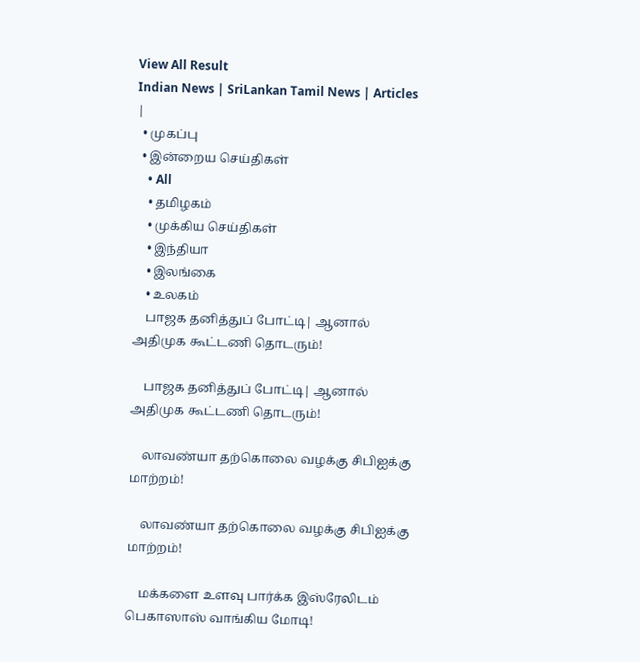View All Result
Indian News | SriLankan Tamil News | Articles |
  • முகப்பு
  • இன்றைய செய்திகள்
    • All
    • தமிழகம்
    • முக்கிய செய்திகள்
    • இந்தியா
    • இலங்கை
    • உலகம்
    பாஜக தனித்துப் போட்டி| ஆனால் அதிமுக கூட்டணி தொடரும்!

    பாஜக தனித்துப் போட்டி| ஆனால் அதிமுக கூட்டணி தொடரும்!

    லாவண்யா தற்கொலை வழக்கு சிபிஐக்கு மாற்றம்!

    லாவண்யா தற்கொலை வழக்கு சிபிஐக்கு மாற்றம்!

    மக்களை உளவு பார்க்க இஸ்ரேலிடம் பெகாஸாஸ் வாங்கிய மோடி!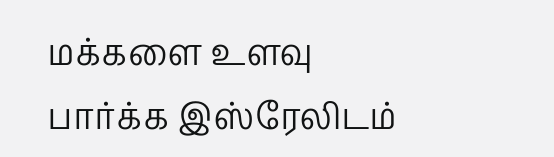மக்களை உளவு பார்க்க இஸ்ரேலிடம்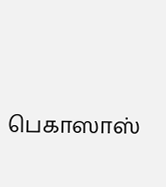பெகாஸாஸ்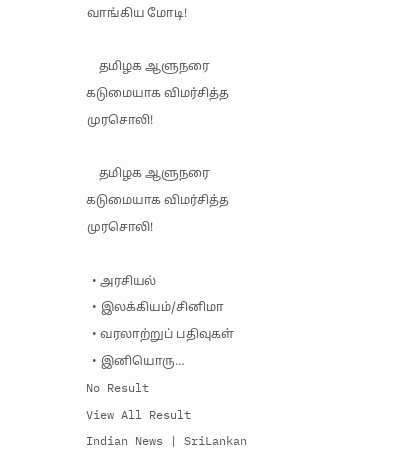வாங்கிய மோடி!

    தமிழக ஆளுநரை கடுமையாக விமர்சித்த முரசொலி!

    தமிழக ஆளுநரை கடுமையாக விமர்சித்த முரசொலி!

  • அரசியல்
  • இலக்கியம்/சினிமா
  • வரலாற்றுப் பதிவுகள்
  • இனியொரு…
No Result
View All Result
Indian News | SriLankan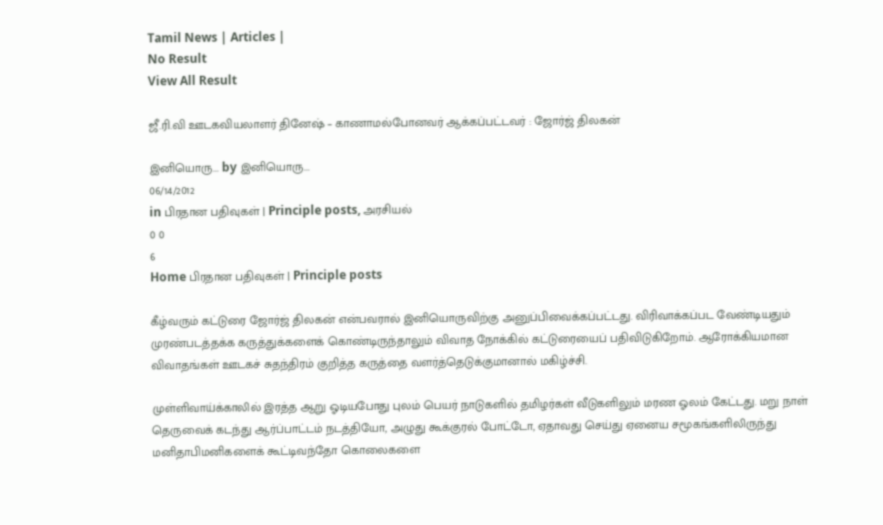Tamil News | Articles |
No Result
View All Result

ஜீ.ரி.வி ஊடகவியலாளர் தினேஷ் – காணாமல்போனவர் ஆக்கப்பட்டவர் : ஜோர்ஜ் திலகன்

இனியொரு... by இனியொரு...
06/14/2012
in பிரதான பதிவுகள் | Principle posts, அரசியல்
0 0
6
Home பிரதான பதிவுகள் | Principle posts

கீழ்வரும் கட்டுரை ஜோர்ஜ் திலகன் என்பவரால் இனியொருவிற்கு அனுப்பிவைக்கப்பட்டது. விரிவாக்கப்பட வேண்டியதும் முரண்படத்தக்க கருத்துக்களைக் கொண்டிருந்தாலும் விவாத நோக்கில் கட்டுரையைப் பதிவிடுகிறோம். ஆரோக்கியமான விவாதங்கள் ஊடகச் சுதந்திரம் குறித்த கருத்தை வளர்த்தெடுக்குமானால் மகிழ்ச்சி.

முள்ளிவாய்க்காலில் இரத்த ஆறு ஓடியபோது புலம் பெயர் நாடுகளில் தமிழர்கள் வீடுகளிலும் மரண ஓலம் கேட்டது. மறு நாள் தெருவைக் கடந்து ஆர்ப்பாட்டம் நடத்தியோ, அழுது கூக்குரல் போட்டோ, ஏதாவது செய்து ஏனைய சமூகங்களிலிருந்து மனிதாபிமனிகளைக் கூட்டிவந்தோ கொலைகளை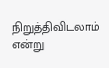நிறுத்திவிடலாம் என்று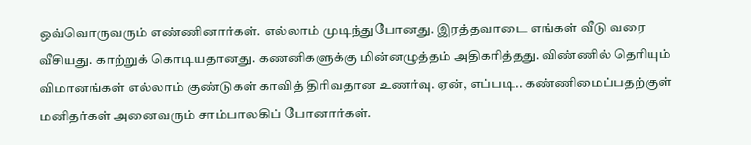ஒவ்வொருவரும் எண்ணினார்கள். எல்லாம் முடிந்துபோனது. இரத்தவாடை எங்கள் வீடு வரை வீசியது. காற்றுக் கொடியதானது. கணனிகளுக்கு மின்னழுத்தம் அதிகரித்தது. விண்ணில் தெரியும் விமானங்கள் எல்லாம் குண்டுகள் காவித் திரிவதான உணர்வு. ஏன், எப்படி.. கண்ணிமைப்பதற்குள் மனிதர்கள் அனைவரும் சாம்பாலகிப் போனார்கள்.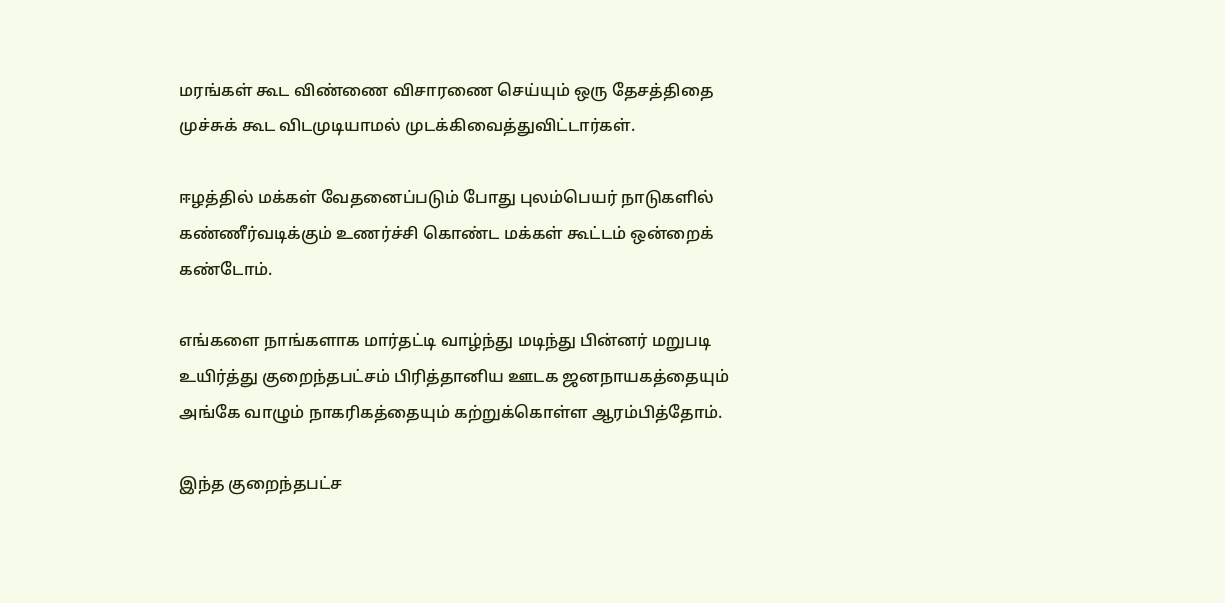மரங்கள் கூட விண்ணை விசாரணை செய்யும் ஒரு தேசத்திதை முச்சுக் கூட விடமுடியாமல் முடக்கிவைத்துவிட்டார்கள்.

ஈழத்தில் மக்கள் வேதனைப்படும் போது புலம்பெயர் நாடுகளில் கண்ணீர்வடிக்கும் உணர்ச்சி கொண்ட மக்கள் கூட்டம் ஒன்றைக் கண்டோம்.

எங்களை நாங்களாக மார்தட்டி வாழ்ந்து மடிந்து பின்னர் மறுபடி உயிர்த்து குறைந்தபட்சம் பிரித்தானிய ஊடக ஜனநாயகத்தையும் அங்கே வாழும் நாகரிகத்தையும் கற்றுக்கொள்ள ஆரம்பித்தோம்.

இந்த குறைந்தபட்ச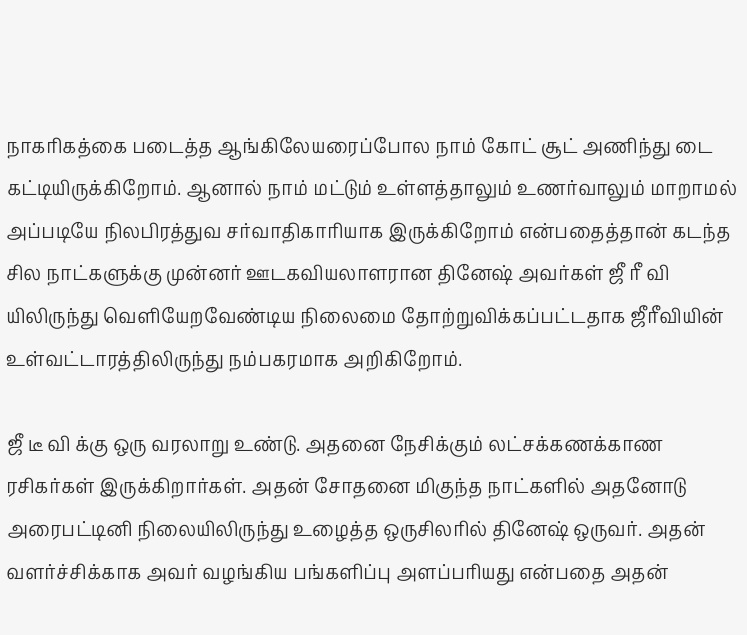நாகரிகத்கை படைத்த ஆங்கிலேயரைப்போல நாம் கோட் சூட் அணிந்து டை கட்டியிருக்கிறோம். ஆனால் நாம் மட்டும் உள்ளத்தாலும் உணர்வாலும் மாறாமல் அப்படியே நிலபிரத்துவ சர்வாதிகாரியாக இருக்கிறோம் என்பதைத்தான் கடந்த சில நாட்களுக்கு முன்னர் ஊடகவியலாளரான தினேஷ் அவர்கள் ஜீ ரீ வி யிலிருந்து வெளியேறவேண்டிய நிலைமை தோற்றுவிக்கப்பட்டதாக ஜீரீவியின் உள்வட்டாரத்திலிருந்து நம்பகரமாக அறிகிறோம்.

ஜீ டீ வி க்கு ஒரு வரலாறு உண்டு. அதனை நேசிக்கும் லட்சக்கணக்காண ரசிகர்கள் இருக்கிறார்கள். அதன் சோதனை மிகுந்த நாட்களில் அதனோடு அரைபட்டினி நிலையிலிருந்து உழைத்த ஒருசிலரில் தினேஷ் ஒருவர். அதன் வளர்ச்சிக்காக அவர் வழங்கிய பங்களிப்பு அளப்பரியது என்பதை அதன்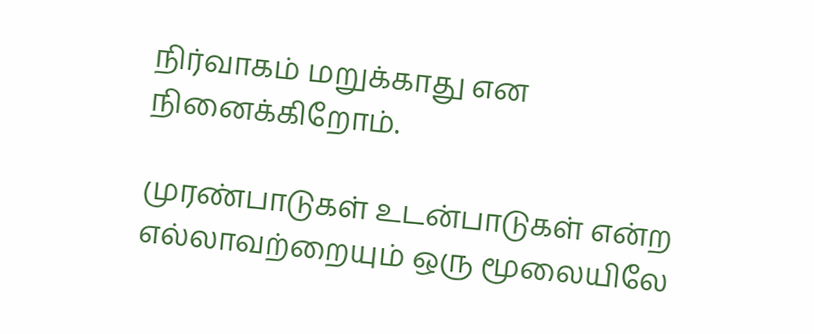நிர்வாகம் மறுக்காது என நினைக்கிறோம்.

முரண்பாடுகள் உடன்பாடுகள் என்ற எல்லாவற்றையும் ஒரு மூலையிலே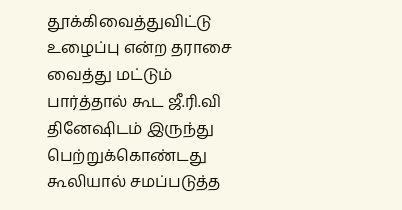தூக்கிவைத்துவிட்டு உழைப்பு என்ற தராசை வைத்து மட்டும் பார்த்தால் கூட ஜீ.ரி.வி தினேஷிடம் இருந்து பெற்றுக்கொண்டது கூலியால் சமப்படுத்த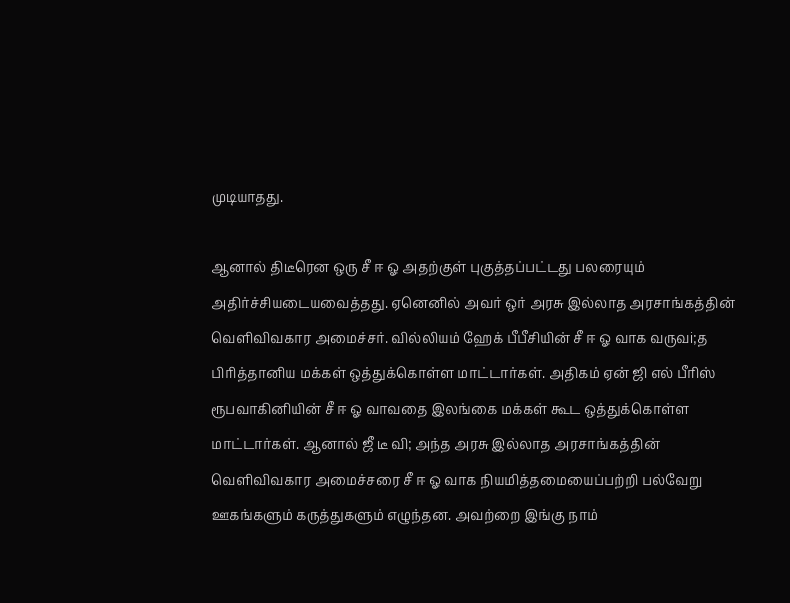முடியாதது.

ஆனால் திடீரென ஒரு சீ ஈ ஓ அதற்குள் புகுத்தப்பட்டது பலரையும் அதிர்ச்சியடையவைத்தது. ஏனெனில் அவர் ஒர் அரசு இல்லாத அரசாங்கத்தின் வெளிவிவகார அமைச்சர். வில்லியம் ஹேக் பீபீசியின் சீ ஈ ஓ வாக வருவi;த பிரித்தானிய மக்கள் ஒத்துக்கொள்ள மாட்டார்கள். அதிகம் ஏன் ஜி எல் பீரிஸ் ரூபவாகினியின் சீ ஈ ஓ வாவதை இலங்கை மக்கள் கூட ஒத்துக்கொள்ள மாட்டார்கள். ஆனால் ஜீ டீ வி; அந்த அரசு இல்லாத அரசாங்கத்தின் வெளிவிவகார அமைச்சரை சீ ஈ ஓ வாக நியமித்தமையைப்பற்றி பல்வேறு ஊகங்களும் கருத்துகளும் எழுந்தன. அவற்றை இங்கு நாம்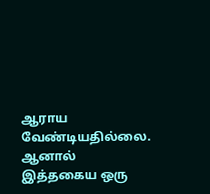ஆராய வேண்டியதில்லை. ஆனால் இத்தகைய ஒரு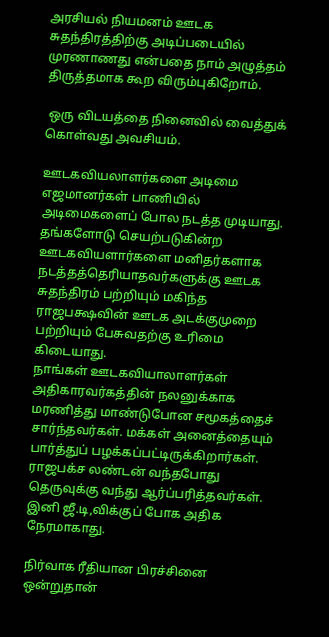அரசியல் நியமனம் ஊடக சுதந்திரத்திற்கு அடிப்படையில் முரணாணது என்பதை நாம் அழுத்தம் திருத்தமாக கூற விரும்புகிறோம்.

 ஒரு விடயத்தை நினைவில் வைத்துக் கொள்வது அவசியம்.

ஊடகவியலாளர்களை அடிமை எஜமானர்கள் பாணியில் அடிமைகளைப் போல நடத்த முடியாது. தங்களோடு செயற்படுகின்ற ஊடகவியளார்களை மனிதர்களாக நடத்தத்தெரியாதவர்களுக்கு ஊடக சுதந்திரம் பற்றியும் மகிந்த ராஜபக்ஷவின் ஊடக அடக்குமுறை பற்றியும் பேசுவதற்கு உரிமை கிடையாது.
நாங்கள் ஊடகவியாலாளர்கள் அதிகாரவர்கத்தின் நலனுக்காக மரணித்து மாண்டுபோன சமூகத்தைச் சார்ந்தவர்கள். மக்கள் அனைத்தையும் பார்த்துப் பழக்கப்பட்டிருக்கிறார்கள். ராஜபக்ச லண்டன் வந்தபோது தெருவுக்கு வந்து ஆர்ப்பரித்தவர்கள். இனி ஜீ.டி,விக்குப் போக அதிக நேரமாகாது.

நிர்வாக ரீதியான பிரச்சினை ஒன்றுதான்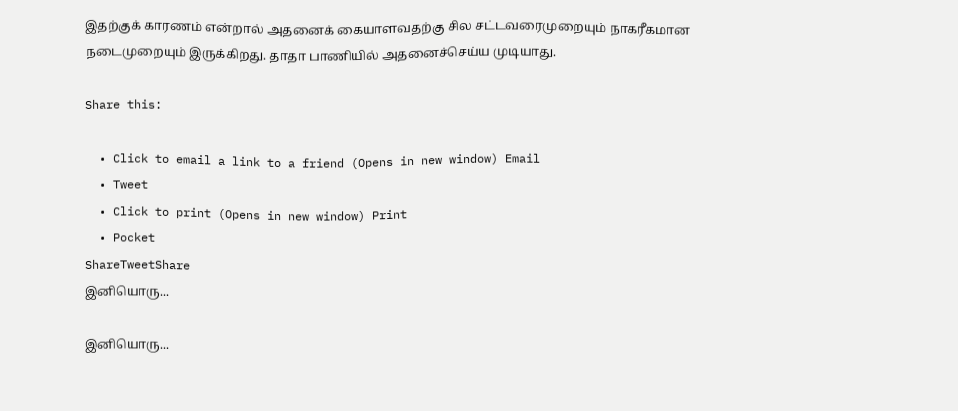இதற்குக் காரணம் என்றால் அதனைக் கையாளவதற்கு சில சட்டவரைமுறையும் நாகரீகமான நடைமுறையும் இருக்கிறது. தாதா பாணியில் அதனைச்செய்ய முடியாது.

Share this:

  • Click to email a link to a friend (Opens in new window) Email
  • Tweet
  • Click to print (Opens in new window) Print
  • Pocket
ShareTweetShare
இனியொரு...

இனியொரு...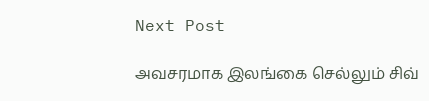Next Post

அவசரமாக இலங்கை செல்லும் சிவ்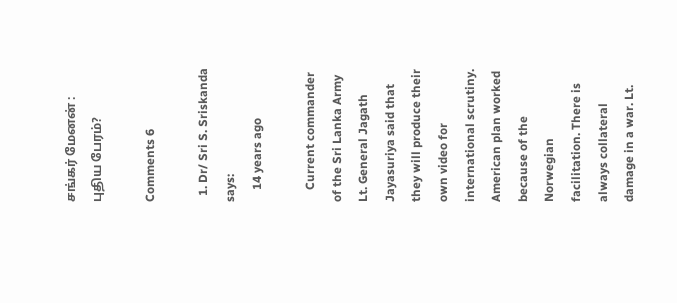சங்கர் மேனன் : புதிய பேரம்?

Comments 6

  1. Dr/ Sri S. Sriskanda says:
    14 years ago

    Current commander of the Sri Lanka Army Lt. General Jagath Jayasuriya said that they will produce their own video for international scrutiny. American plan worked because of the Norwegian facilitation. There is always collateral damage in a war. Lt.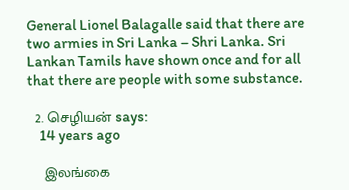General Lionel Balagalle said that there are two armies in Sri Lanka – Shri Lanka. Sri Lankan Tamils have shown once and for all that there are people with some substance.

  2. செழியன் says:
    14 years ago

    இலங்கை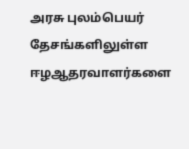அரசு புலம்பெயர் தேசங்களிலுள்ள ஈழஆதரவாளர்களை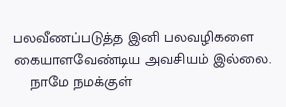பலவீணப்படுத்த இனி பலவழிகளை கையாளவேண்டிய அவசியம் இல்லை.
    நாமே நமக்குள்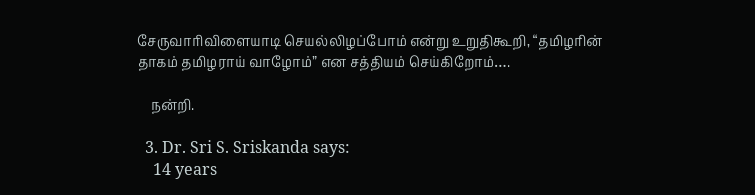சேருவாரிவிளையாடி செயல்லிழப்போம் என்று உறுதிகூறி, “தமிழரின் தாகம் தமிழராய் வாழோம்” என சத்தியம் செய்கிறோம்….

    நன்றி.

  3. Dr. Sri S. Sriskanda says:
    14 years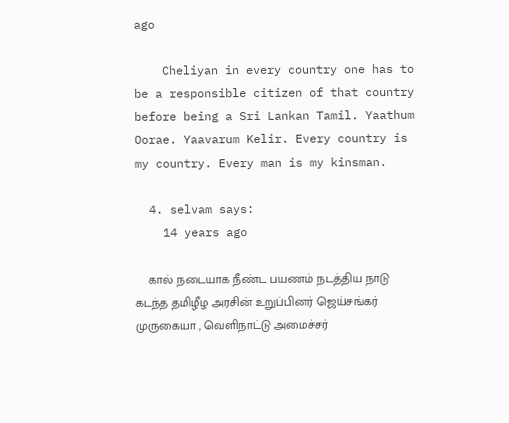ago

    Cheliyan in every country one has to be a responsible citizen of that country before being a Sri Lankan Tamil. Yaathum Oorae. Yaavarum Kelir. Every country is my country. Every man is my kinsman.

  4. selvam says:
    14 years ago

    கால் நடையாக நீண்ட பயணம் நடத்திய நாடு கடந்த தமிழீழ அரசின் உறுப்பினர் ஜெய்சங்கர் முருகையா , வெளிநாட்டு அமைச்சர்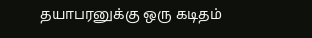தயாபரனுக்கு ஒரு கடிதம்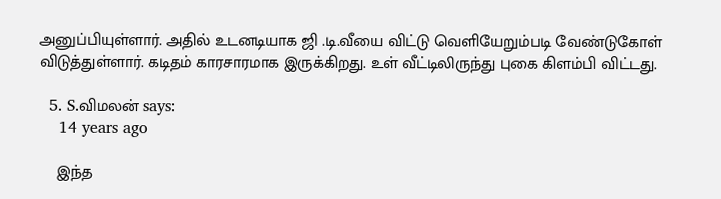அனுப்பியுள்ளார். அதில் உடனடியாக ஜி .டி.வீயை விட்டு வெளியேறும்படி வேண்டுகோள் விடுத்துள்ளார். கடிதம் காரசாரமாக இருக்கிறது. உள் வீட்டிலிருந்து புகை கிளம்பி விட்டது.

  5. S.விமலன் says:
    14 years ago

    இந்த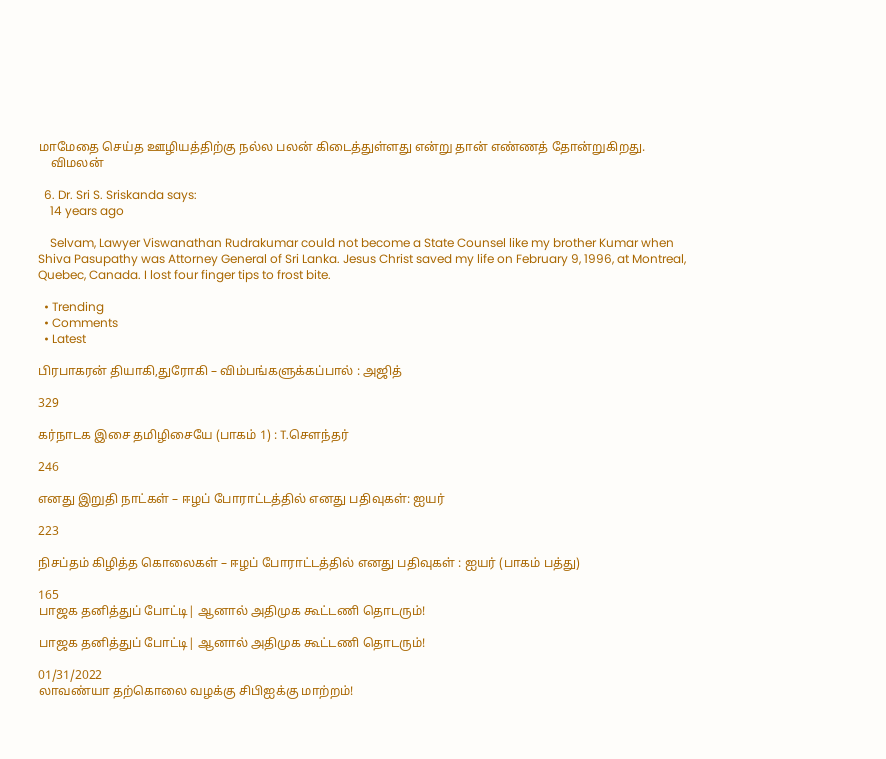மாமேதை செய்த ஊழியத்திற்கு நல்ல பலன் கிடைத்துள்ளது என்று தான் எண்ணத் தோன்றுகிறது.
    விமலன்

  6. Dr. Sri S. Sriskanda says:
    14 years ago

    Selvam, Lawyer Viswanathan Rudrakumar could not become a State Counsel like my brother Kumar when Shiva Pasupathy was Attorney General of Sri Lanka. Jesus Christ saved my life on February 9, 1996, at Montreal, Quebec, Canada. I lost four finger tips to frost bite.

  • Trending
  • Comments
  • Latest

பிரபாகரன் தியாகி,துரோகி – விம்பங்களுக்கப்பால் : அஜித்

329

கர்நாடக இசை தமிழிசையே (பாகம் 1) : T.செளந்தர்

246

எனது இறுதி நாட்கள் – ஈழப் போராட்டத்தில் எனது பதிவுகள்: ஐயர்

223

நிசப்தம் கிழித்த கொலைகள் – ஈழப் போராட்டத்தில் எனது பதிவுகள் : ஐயர் (பாகம் பத்து)

165
பாஜக தனித்துப் போட்டி| ஆனால் அதிமுக கூட்டணி தொடரும்!

பாஜக தனித்துப் போட்டி| ஆனால் அதிமுக கூட்டணி தொடரும்!

01/31/2022
லாவண்யா தற்கொலை வழக்கு சிபிஐக்கு மாற்றம்!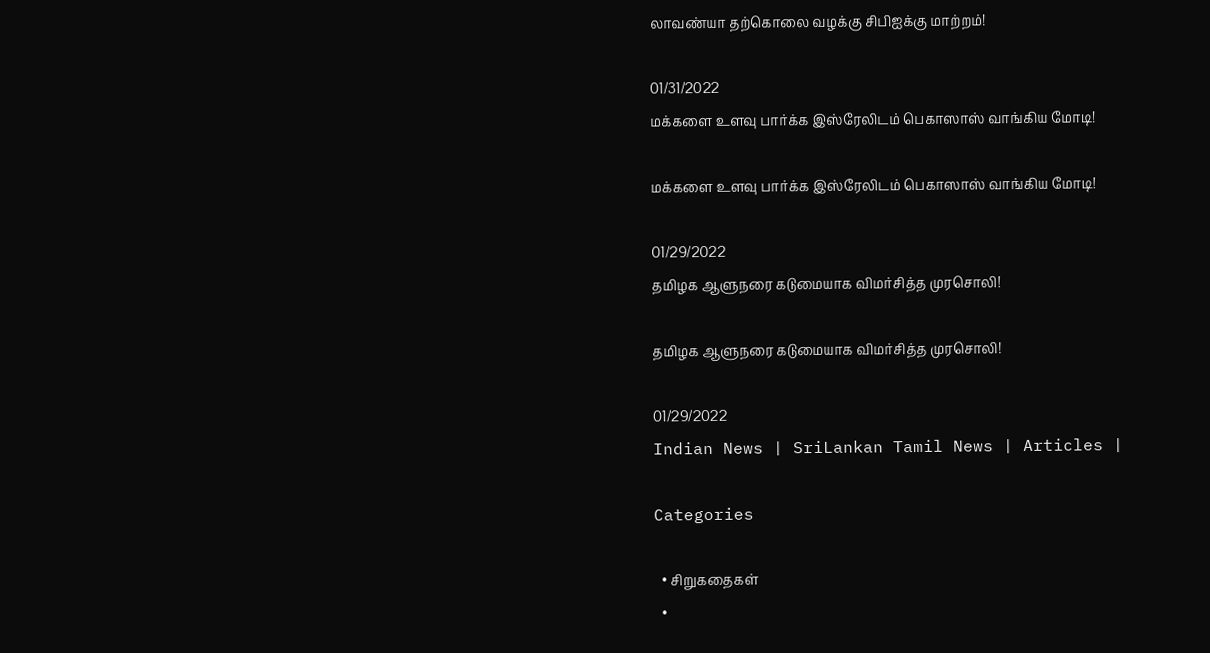லாவண்யா தற்கொலை வழக்கு சிபிஐக்கு மாற்றம்!

01/31/2022
மக்களை உளவு பார்க்க இஸ்ரேலிடம் பெகாஸாஸ் வாங்கிய மோடி!

மக்களை உளவு பார்க்க இஸ்ரேலிடம் பெகாஸாஸ் வாங்கிய மோடி!

01/29/2022
தமிழக ஆளுநரை கடுமையாக விமர்சித்த முரசொலி!

தமிழக ஆளுநரை கடுமையாக விமர்சித்த முரசொலி!

01/29/2022
Indian News | SriLankan Tamil News | Articles |

Categories

  • சிறுகதைகள்
  •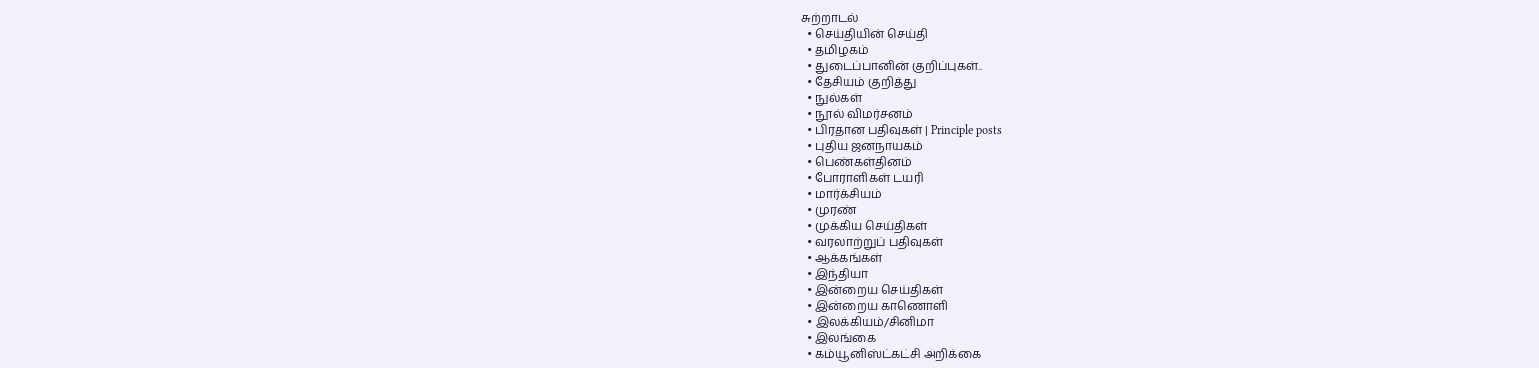சுற்றாடல்
  • செய்தியின் செய்தி
  • தமிழகம்
  • துடைப்பானின் குறிப்புகள்..
  • தேசியம் குறித்து
  • நுல்கள்
  • நூல் விமர்சனம்
  • பிரதான பதிவுகள் | Principle posts
  • புதிய ஜனநாயகம்
  • பெண்கள்தினம்
  • போராளிகள் டயரி
  • மார்க்சியம்
  • முரண்
  • முக்கிய செய்திகள்
  • வரலாற்றுப் பதிவுகள்
  • ஆக்கங்கள்
  • இந்தியா
  • இன்றைய செய்திகள்
  • இன்றைய காணொளி
  • இலக்கியம்/சினிமா
  • இலங்கை
  • கம்யூனிஸ்ட்கட்சி அறிக்கை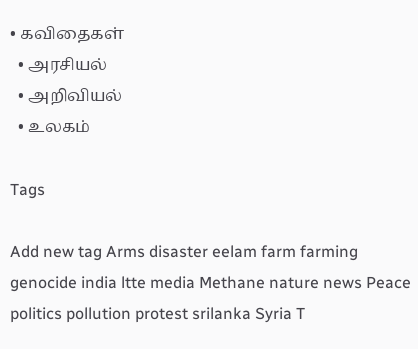• கவிதைகள்
  • அரசியல்
  • அறிவியல்
  • உலகம்

Tags

Add new tag Arms disaster eelam farm farming genocide india ltte media Methane nature news Peace politics pollution protest srilanka Syria T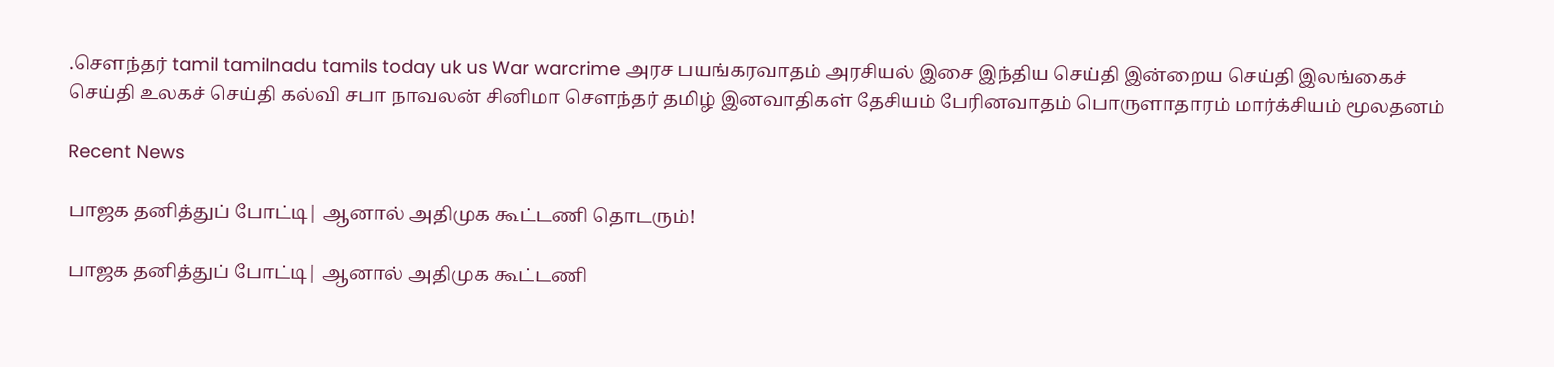.சௌந்தர் tamil tamilnadu tamils today uk us War warcrime அரச பயங்கரவாதம் அரசியல் இசை இந்திய செய்தி இன்றைய செய்தி இலங்கைச் செய்தி உலகச் செய்தி கல்வி சபா நாவலன் சினிமா சௌந்தர் தமிழ் இனவாதிகள் தேசியம் பேரினவாதம் பொருளாதாரம் மார்க்சியம் மூலதனம்

Recent News

பாஜக தனித்துப் போட்டி| ஆனால் அதிமுக கூட்டணி தொடரும்!

பாஜக தனித்துப் போட்டி| ஆனால் அதிமுக கூட்டணி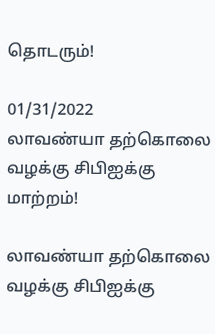தொடரும்!

01/31/2022
லாவண்யா தற்கொலை வழக்கு சிபிஐக்கு மாற்றம்!

லாவண்யா தற்கொலை வழக்கு சிபிஐக்கு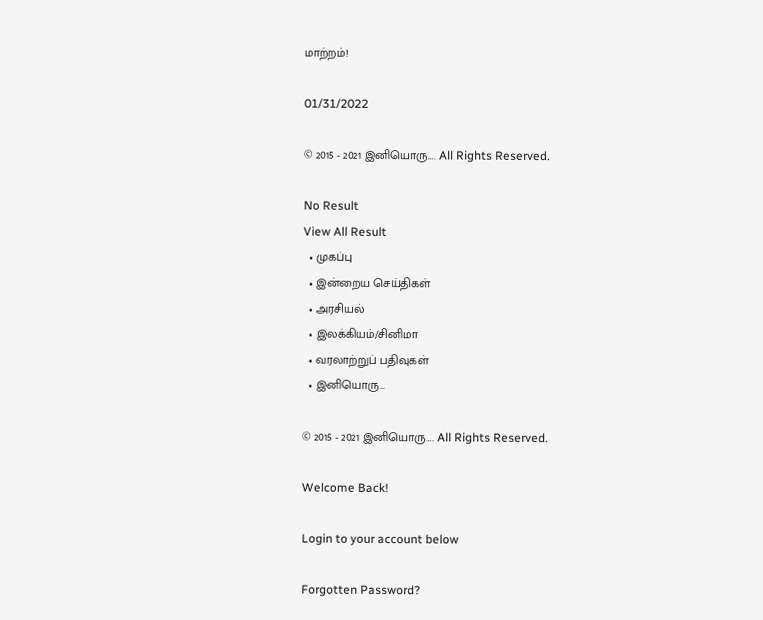மாற்றம்!

01/31/2022

© 2015 - 2021 இனியொரு…. All Rights Reserved.

No Result
View All Result
  • முகப்பு
  • இன்றைய செய்திகள்
  • அரசியல்
  • இலக்கியம்/சினிமா
  • வரலாற்றுப் பதிவுகள்
  • இனியொரு…

© 2015 - 2021 இனியொரு…. All Rights Reserved.

Welcome Back!

Login to your account below

Forgotten Password?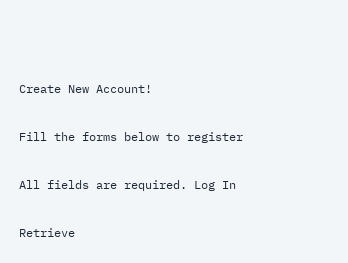Create New Account!

Fill the forms below to register

All fields are required. Log In

Retrieve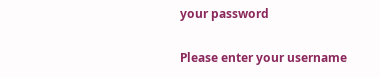your password

Please enter your username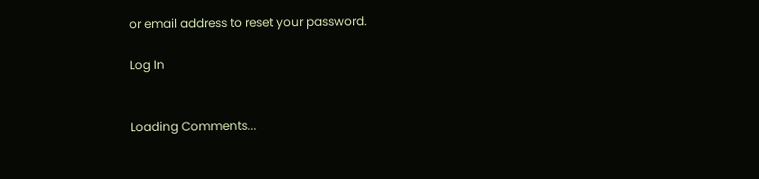or email address to reset your password.

Log In


Loading Comments...